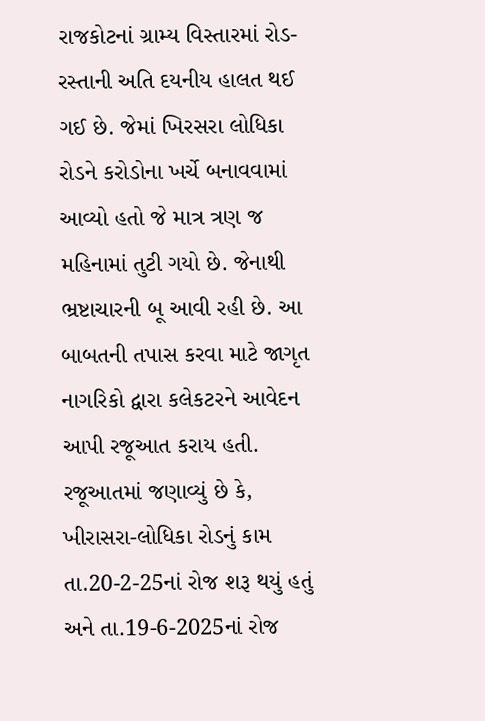રાજકોટનાં ગ્રામ્ય વિસ્તારમાં રોડ-રસ્તાની અતિ દયનીય હાલત થઈ ગઈ છે. જેમાં ખિરસરા લોધિકા રોડને કરોડોના ખર્ચે બનાવવામાં આવ્યો હતો જે માત્ર ત્રણ જ મહિનામાં તુટી ગયો છે. જેનાથી ભ્રષ્ટાચારની બૂ આવી રહી છે. આ બાબતની તપાસ કરવા માટે જાગૃત નાગરિકો દ્વારા કલેકટરને આવેદન આપી રજૂઆત કરાય હતી.
રજૂઆતમાં જણાવ્યું છે કે, ખીરાસરા-લોધિકા રોડનું કામ તા.20-2-25નાં રોજ શરૂ થયું હતું અને તા.19-6-2025નાં રોજ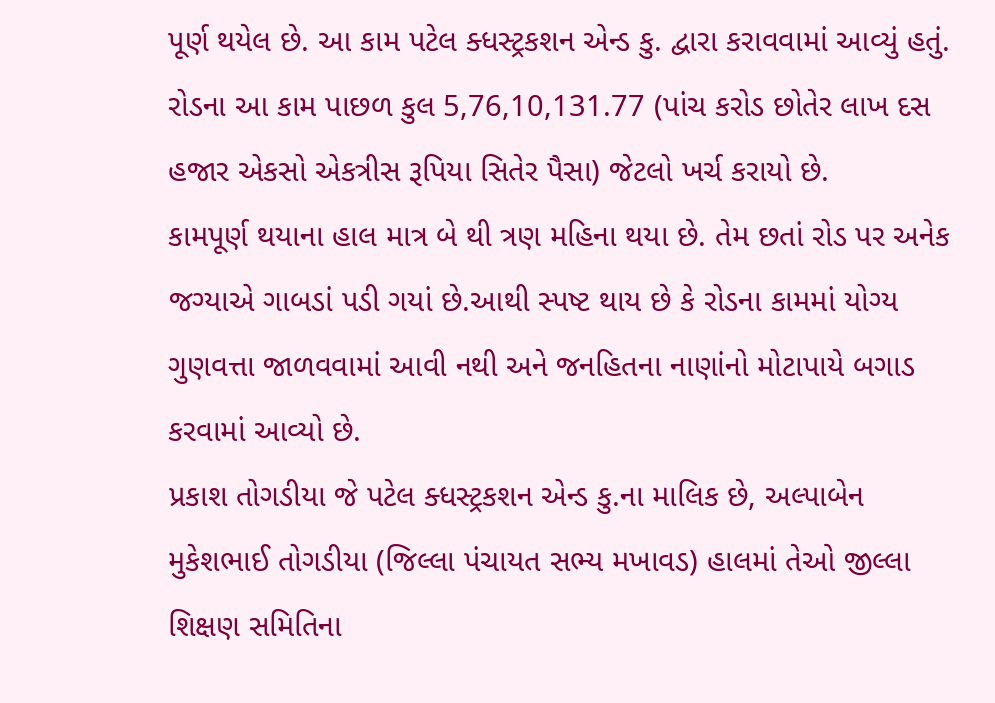પૂર્ણ થયેલ છે. આ કામ પટેલ ક્ધસ્ટ્રકશન એન્ડ કુ. દ્વારા કરાવવામાં આવ્યું હતું. રોડના આ કામ પાછળ કુલ 5,76,10,131.77 (પાંચ કરોડ છોતેર લાખ દસ હજાર એકસો એકત્રીસ રૂપિયા સિતેર પૈસા) જેટલો ખર્ચ કરાયો છે.
કામપૂર્ણ થયાના હાલ માત્ર બે થી ત્રણ મહિના થયા છે. તેમ છતાં રોડ પર અનેક જગ્યાએ ગાબડાં પડી ગયાં છે.આથી સ્પષ્ટ થાય છે કે રોડના કામમાં યોગ્ય ગુણવત્તા જાળવવામાં આવી નથી અને જનહિતના નાણાંનો મોટાપાયે બગાડ કરવામાં આવ્યો છે.
પ્રકાશ તોગડીયા જે પટેલ ક્ધસ્ટ્રકશન એન્ડ કુ.ના માલિક છે, અલ્પાબેન મુકેશભાઈ તોગડીયા (જિલ્લા પંચાયત સભ્ય મખાવડ) હાલમાં તેઓ જીલ્લા શિક્ષણ સમિતિના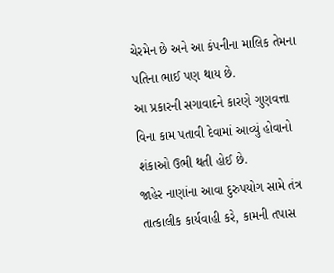ચેરમેન છે અને આ કંપનીના માલિક તેમના પતિના ભાઈ પણ થાય છે.
આ પ્રકારની સગાવાદને કારણે ગુણવત્તા વિના કામ પતાવી દેવામાં આવ્યું હોવાનો શંકાઓ ઉભી થતી હોઈ છે.
જાહેર નાણાંના આવા દુરુપયોગ સામે તંત્ર તાત્કાલીક કાર્યવાહી કરે, કામની તપાસ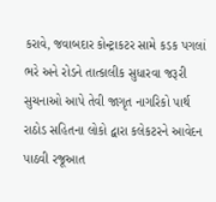કરાવે, જવાબદાર કોન્ટ્રાકટર સામે કડક પગલાં ભરે અને રોડને તાત્કાલીક સુધારવા જરૂરી સુચનાઓ આપે તેવી જાગૃત નાગરિકો પાર્થ રાઠોડ સહિતના લોકો દ્વારા કલેકટરને આવેદન પાઠવી રજૂઆત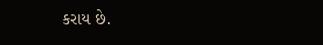કરાય છે.